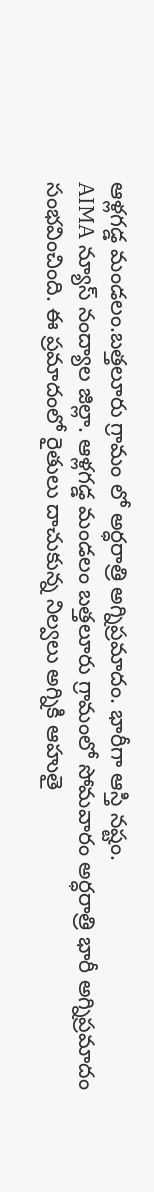ఆళ్లగడ్డ మండలం.బత్తలూరు గ్రామం లో అర్ధరాత్రి అగ్నిప్రమాదం. భారీగా ఆస్తి నష్టం.
AIMA న్యూస్ నంద్యాల జిల్లా. ఆళ్లగడ్డ మండలం బత్తలూరు గ్రామంలో సోమవారం అర్ధరాత్రి భారీ అగ్నిప్రమాదం సంభవించింది. ఈ ప్రమాదంలో రైతులు దాచుకున్న నిల్వలు అగ్నికి ఆహుతై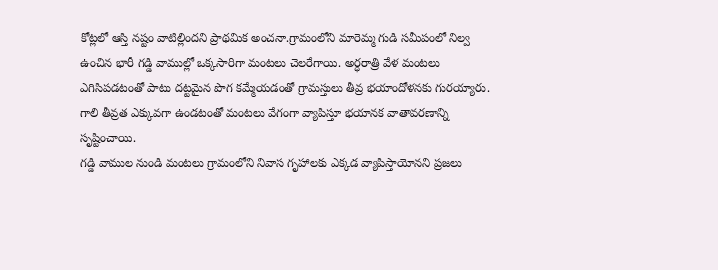కోట్లలో ఆస్తి నష్టం వాటిల్లిందని ప్రాథమిక అంచనా.గ్రామంలోని మారెమ్మ గుడి సమీపంలో నిల్వ ఉంచిన భారీ గడ్డి వాముల్లో ఒక్కసారిగా మంటలు చెలరేగాయి. అర్ధరాత్రి వేళ మంటలు ఎగిసిపడటంతో పాటు దట్టమైన పొగ కమ్మేయడంతో గ్రామస్తులు తీవ్ర భయాందోళనకు గురయ్యారు. గాలి తీవ్రత ఎక్కువగా ఉండటంతో మంటలు వేగంగా వ్యాపిస్తూ భయానక వాతావరణాన్ని సృష్టించాయి.
గడ్డి వాముల నుండి మంటలు గ్రామంలోని నివాస గృహాలకు ఎక్కడ వ్యాపిస్తాయోనని ప్రజలు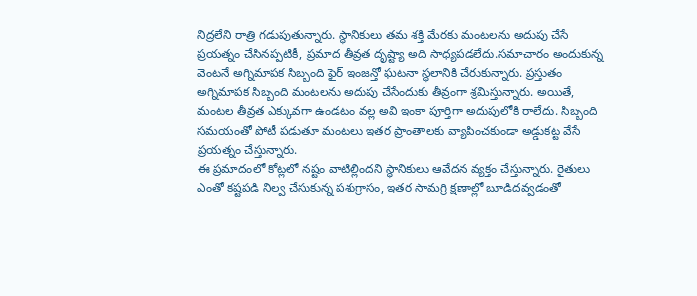నిద్రలేని రాత్రి గడుపుతున్నారు. స్థానికులు తమ శక్తి మేరకు మంటలను అదుపు చేసే ప్రయత్నం చేసినప్పటికీ, ప్రమాద తీవ్రత దృష్ట్యా అది సాధ్యపడలేదు.సమాచారం అందుకున్న వెంటనే అగ్నిమాపక సిబ్బంది ఫైర్ ఇంజన్తో ఘటనా స్థలానికి చేరుకున్నారు. ప్రస్తుతం అగ్నిమాపక సిబ్బంది మంటలను అదుపు చేసేందుకు తీవ్రంగా శ్రమిస్తున్నారు. అయితే, మంటల తీవ్రత ఎక్కువగా ఉండటం వల్ల అవి ఇంకా పూర్తిగా అదుపులోకి రాలేదు. సిబ్బంది సమయంతో పోటీ పడుతూ మంటలు ఇతర ప్రాంతాలకు వ్యాపించకుండా అడ్డుకట్ట వేసే ప్రయత్నం చేస్తున్నారు.
ఈ ప్రమాదంలో కోట్లలో నష్టం వాటిల్లిందని స్థానికులు ఆవేదన వ్యక్తం చేస్తున్నారు. రైతులు ఎంతో కష్టపడి నిల్వ చేసుకున్న పశుగ్రాసం, ఇతర సామగ్రి క్షణాల్లో బూడిదవ్వడంతో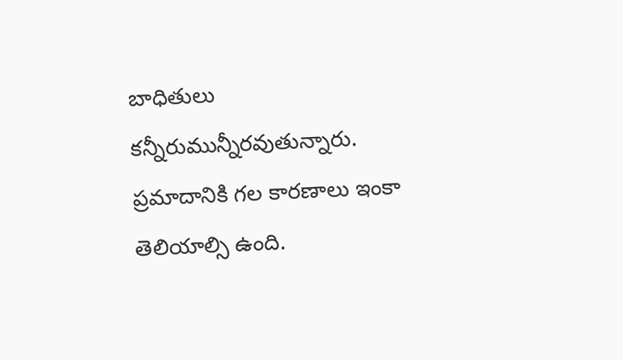బాధితులు కన్నీరుమున్నీరవుతున్నారు. ప్రమాదానికి గల కారణాలు ఇంకా తెలియాల్సి ఉంది.